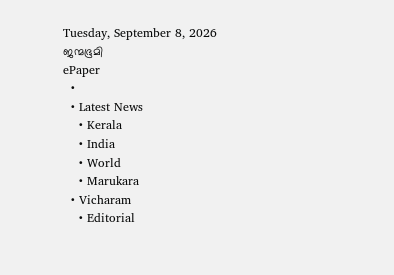Tuesday, September 8, 2026
ജന്മഭൂമി
ePaper
  •
  • Latest News
    • Kerala
    • India
    • World
    • Marukara
  • Vicharam
    • Editorial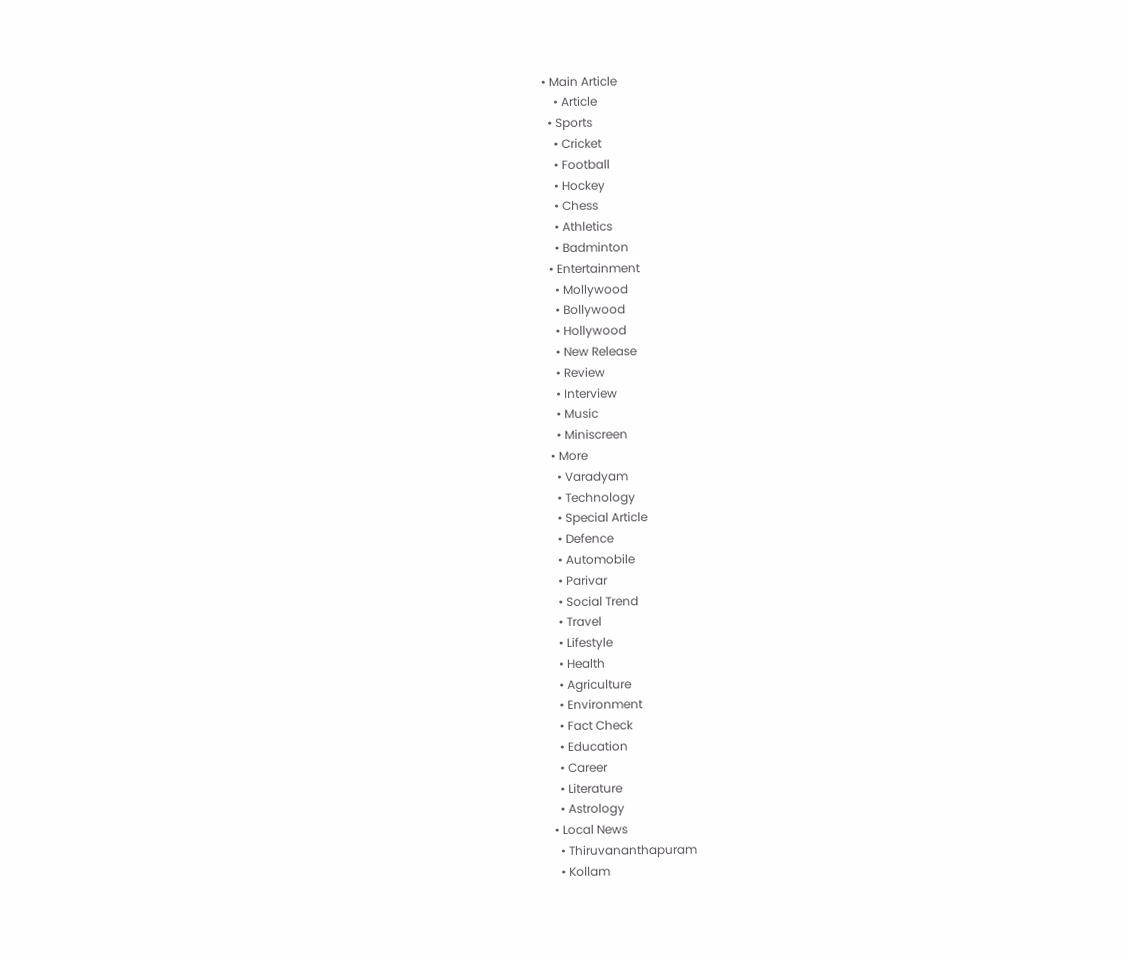• Main Article
    • Article
  • Sports
    • Cricket
    • Football
    • Hockey
    • Chess
    • Athletics
    • Badminton
  • Entertainment
    • Mollywood
    • Bollywood
    • Hollywood
    • New Release
    • Review
    • Interview
    • Music
    • Miniscreen
  • More
    • Varadyam
    • Technology
    • Special Article
    • Defence
    • Automobile
    • Parivar
    • Social Trend
    • Travel
    • Lifestyle
    • Health
    • Agriculture
    • Environment
    • Fact Check
    • Education
    • Career
    • Literature
    • Astrology
  • Local News
    • Thiruvananthapuram
    • Kollam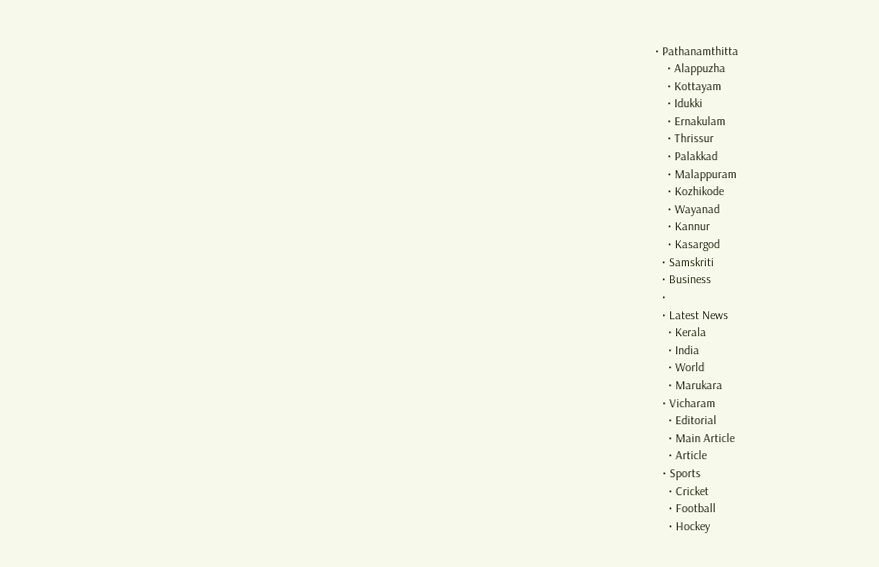• Pathanamthitta
    • Alappuzha
    • Kottayam
    • Idukki
    • Ernakulam
    • Thrissur
    • Palakkad
    • Malappuram
    • Kozhikode
    • Wayanad
    • Kannur
    • Kasargod
  • Samskriti
  • Business
  •
  • Latest News
    • Kerala
    • India
    • World
    • Marukara
  • Vicharam
    • Editorial
    • Main Article
    • Article
  • Sports
    • Cricket
    • Football
    • Hockey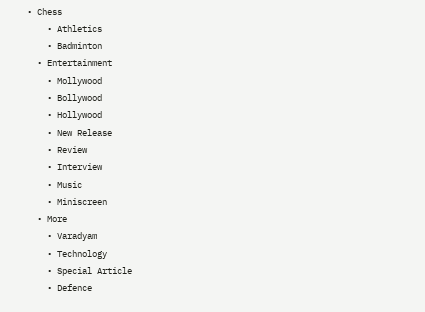• Chess
    • Athletics
    • Badminton
  • Entertainment
    • Mollywood
    • Bollywood
    • Hollywood
    • New Release
    • Review
    • Interview
    • Music
    • Miniscreen
  • More
    • Varadyam
    • Technology
    • Special Article
    • Defence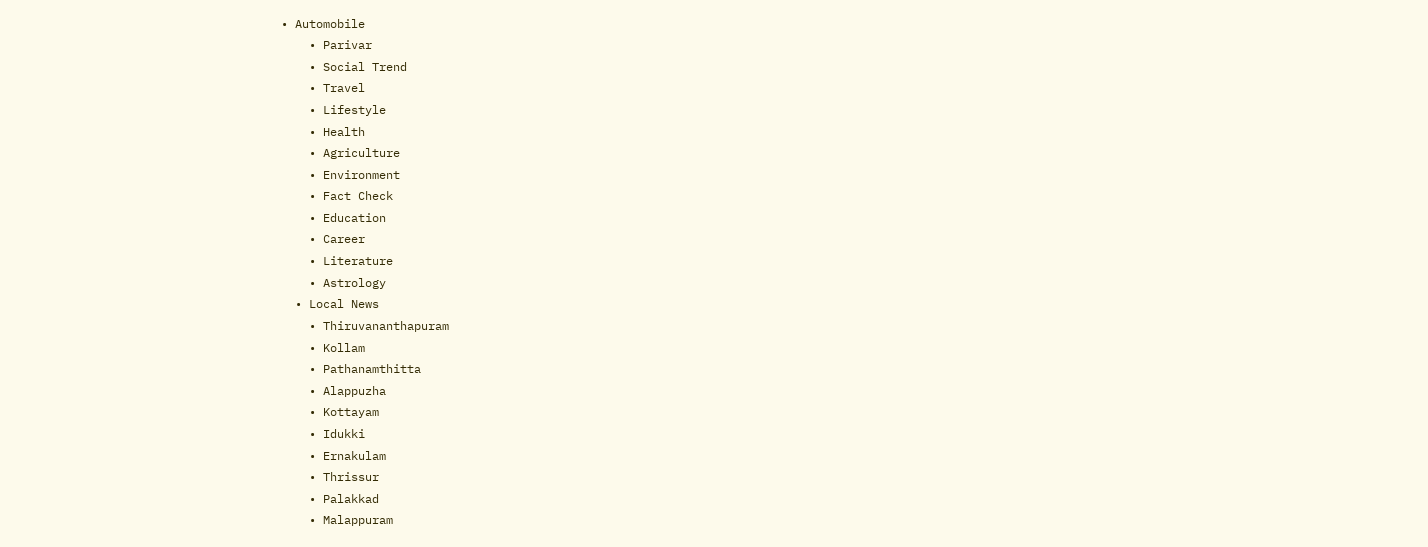• Automobile
    • Parivar
    • Social Trend
    • Travel
    • Lifestyle
    • Health
    • Agriculture
    • Environment
    • Fact Check
    • Education
    • Career
    • Literature
    • Astrology
  • Local News
    • Thiruvananthapuram
    • Kollam
    • Pathanamthitta
    • Alappuzha
    • Kottayam
    • Idukki
    • Ernakulam
    • Thrissur
    • Palakkad
    • Malappuram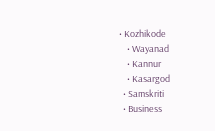• Kozhikode
    • Wayanad
    • Kannur
    • Kasargod
  • Samskriti
  • Business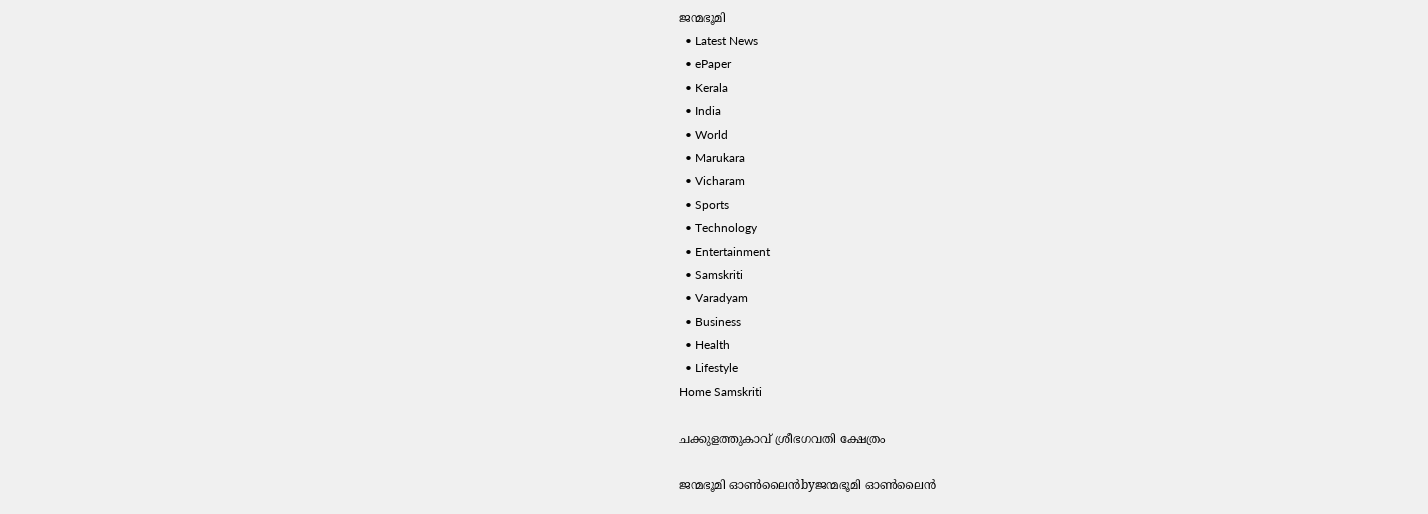ജന്മഭൂമി
  • Latest News
  • ePaper
  • Kerala
  • India
  • World
  • Marukara
  • Vicharam
  • Sports
  • Technology
  • Entertainment
  • Samskriti
  • Varadyam
  • Business
  • Health
  • Lifestyle
Home Samskriti

ചക്കുളത്തുകാവ് ശ്രീഭഗവതി ക്ഷേത്രം

ജന്മഭൂമി ഓണ്‍ലൈന്‍byജന്മഭൂമി ഓണ്‍ലൈന്‍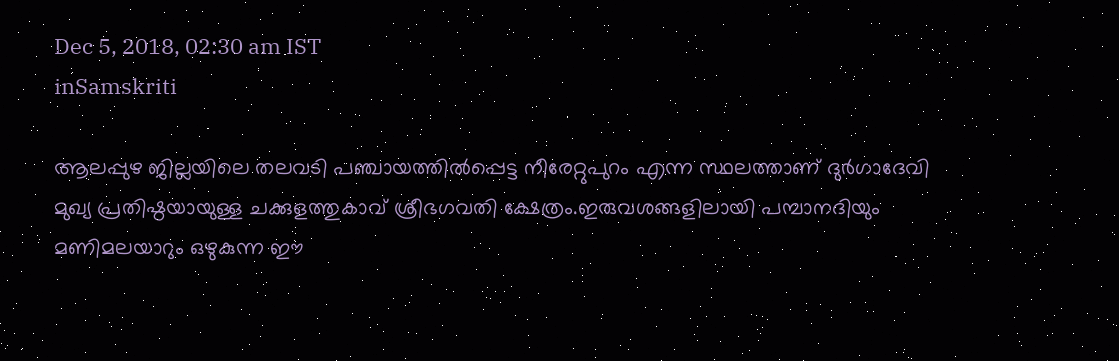Dec 5, 2018, 02:30 am IST
inSamskriti

ആലപ്പുഴ ജില്ലയിലെ തലവടി പഞ്ചായത്തില്‍പ്പെട്ട നീരേറ്റുപുറം എന്ന സ്ഥലത്താണ് ദുര്‍ഗാദേവി മുഖ്യ പ്രതിഷ്ഠയായുള്ള ചക്കുളത്തുകാവ് ശ്രീഭഗവതി ക്ഷേത്രം.ഇരുവശങ്ങളിലായി പമ്പാനദിയും മണിമലയാറും ഒഴുകുന്ന ഈ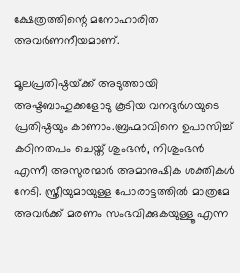ക്ഷേത്രത്തിന്റെ മനോഹാരിത അവര്‍ണനീയമാണ്.

മൂലപ്രതിഷ്ഠയ്‌ക്ക് അടുത്തായി അഷ്ടബാഹുക്കളോടു കൂടിയ വനദുര്‍ഗയുടെ പ്രതിഷ്ഠയും കാണാം.ബ്രഹ്മാവിനെ ഉപാസിച്ച് കഠിനതപം ചെയ്ത് ശുംഭന്‍, നിശുംഭന്‍ എന്നീ അസുരന്മാര്‍ അമാനുഷിക ശക്തികള്‍ നേടി. സ്ത്രീയുമായുള്ള പോരാട്ടത്തില്‍ മാത്രമേ അവര്‍ക്ക് മരണം സംഭവിക്കുകയുള്ളൂ എന്ന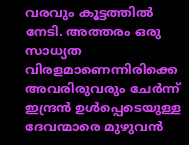വരവും കൂട്ടത്തില്‍ നേടി. അത്തരം ഒരു സാധ്യത വിരളമാണെന്നിരിക്കെ അവരിരുവരും ചേര്‍ന്ന് ഇന്ദ്രന്‍ ഉള്‍പ്പെടെയുള്ള ദേവന്മാരെ മുഴുവന്‍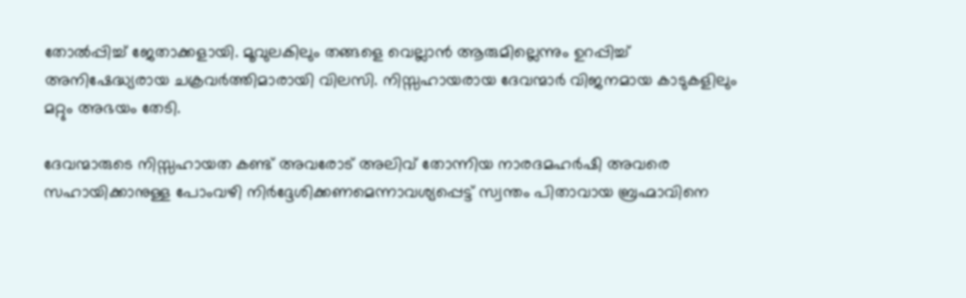തോല്‍പ്പിച്ച് ജേതാക്കളായി. മൂവുലകിലും തങ്ങളെ വെല്ലാന്‍ ആരുമില്ലെന്നും ഉറപ്പിച്ച് അനിഷേദ്ധ്യരായ ചക്രവര്‍ത്തിമാരായി വിലസി. നിസ്സഹായരായ ദേവന്മാര്‍ വിജനമായ കാടുകളിലും മറ്റും അഭയം തേടി.

ദേവന്മാരുടെ നിസ്സഹായത കണ്ട് അവരോട് അലിവ് തോന്നിയ നാരദമഹര്‍ഷി അവരെ സഹായിക്കാനുള്ള പോംവഴി നിര്‍ദ്ദേശിക്കണമെന്നാവശ്യപ്പെട്ട് സ്വന്തം പിതാവായ ബ്രഹ്മാവിനെ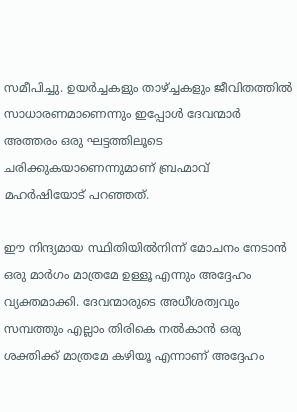സമീപിച്ചു. ഉയര്‍ച്ചകളും താഴ്‌ച്ചകളും ജീവിതത്തില്‍ സാധാരണമാണെന്നും ഇപ്പോള്‍ ദേവന്മാര്‍ അത്തരം ഒരു ഘട്ടത്തിലൂടെ ചരിക്കുകയാണെന്നുമാണ് ബ്രഹ്മാവ് മഹര്‍ഷിയോട് പറഞ്ഞത്.

ഈ നിന്ദ്യമായ സ്ഥിതിയില്‍നിന്ന് മോചനം നേടാന്‍ ഒരു മാര്‍ഗം മാത്രമേ ഉള്ളൂ എന്നും അദ്ദേഹം വ്യക്തമാക്കി. ദേവന്മാരുടെ അധീശത്വവും സമ്പത്തും എല്ലാം തിരികെ നല്‍കാന്‍ ഒരു ശക്തിക്ക് മാത്രമേ കഴിയൂ എന്നാണ് അദ്ദേഹം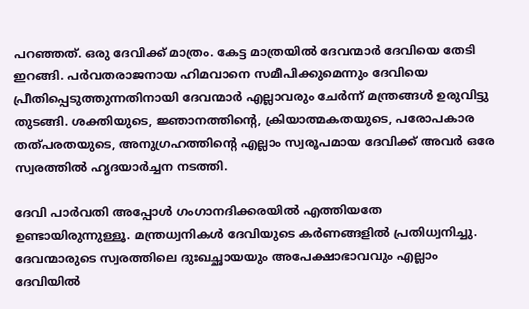പറഞ്ഞത്. ഒരു ദേവിക്ക് മാത്രം. കേട്ട മാത്രയില്‍ ദേവന്മാര്‍ ദേവിയെ തേടി ഇറങ്ങി. പര്‍വതരാജനായ ഹിമവാനെ സമീപിക്കുമെന്നും ദേവിയെ പ്രീതിപ്പെടുത്തുന്നതിനായി ദേവന്മാര്‍ എല്ലാവരും ചേര്‍ന്ന് മന്ത്രങ്ങള്‍ ഉരുവിട്ടു തുടങ്ങി. ശക്തിയുടെ, ജ്ഞാനത്തിന്റെ, ക്രിയാത്മകതയുടെ, പരോപകാര തത്പരതയുടെ, അനുഗ്രഹത്തിന്റെ എല്ലാം സ്വരൂപമായ ദേവിക്ക് അവര്‍ ഒരേ സ്വരത്തില്‍ ഹൃദയാര്‍ച്ചന നടത്തി.

ദേവി പാര്‍വതി അപ്പോള്‍ ഗംഗാനദിക്കരയില്‍ എത്തിയതേ ഉണ്ടായിരുന്നുള്ളൂ. മന്ത്രധ്വനികള്‍ ദേവിയുടെ കര്‍ണങ്ങളില്‍ പ്രതിധ്വനിച്ചു. ദേവന്മാരുടെ സ്വരത്തിലെ ദുഃഖച്ഛായയും അപേക്ഷാഭാവവും എല്ലാം ദേവിയില്‍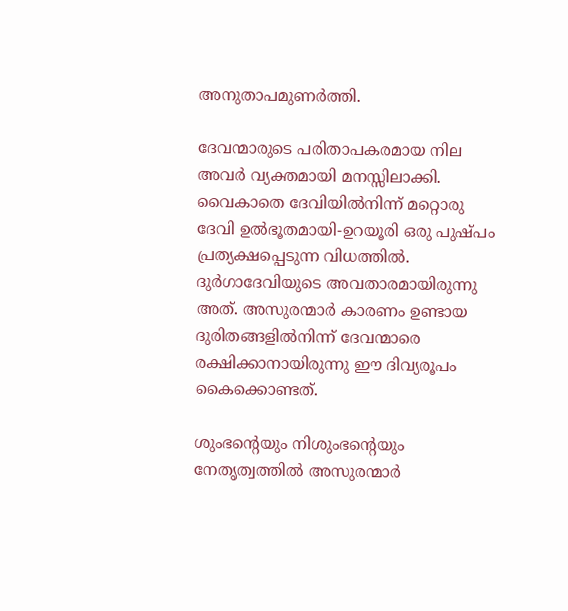അനുതാപമുണര്‍ത്തി.

ദേവന്മാരുടെ പരിതാപകരമായ നില അവര്‍ വ്യക്തമായി മനസ്സിലാക്കി. വൈകാതെ ദേവിയില്‍നിന്ന് മറ്റൊരു ദേവി ഉല്‍ഭൂതമായി-ഉറയൂരി ഒരു പുഷ്പം പ്രത്യക്ഷപ്പെടുന്ന വിധത്തില്‍. ദുര്‍ഗാദേവിയുടെ അവതാരമായിരുന്നു അത്. അസുരന്മാര്‍ കാരണം ഉണ്ടായ ദുരിതങ്ങളില്‍നിന്ന് ദേവന്മാരെ രക്ഷിക്കാനായിരുന്നു ഈ ദിവ്യരൂപം കൈക്കൊണ്ടത്.

ശുംഭന്റെയും നിശുംഭന്റെയും നേതൃത്വത്തില്‍ അസുരന്മാര്‍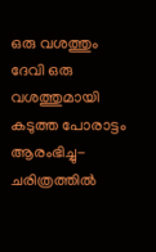ഒരു വശത്തും ദേവി ഒരു വശത്തുമായി കടുത്ത പോരാട്ടം ആരംഭിച്ചു- ചരിത്രത്തില്‍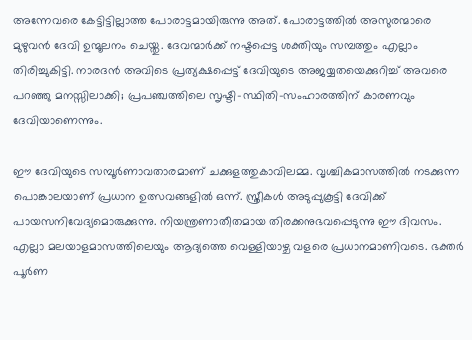അന്നേവരെ കേട്ടിട്ടില്ലാത്ത പോരാട്ടമായിരുന്നു അത്. പോരാട്ടത്തില്‍ അസുരന്മാരെ മുഴുവന്‍ ദേവി ഉന്മൂലനം ചെയ്തു. ദേവന്മാര്‍ക്ക് നഷ്ടപ്പെട്ട ശക്തിയും സമ്പത്തും എല്ലാം തിരിച്ചുകിട്ടി. നാരദന്‍ അവിടെ പ്രത്യക്ഷപ്പെട്ട് ദേവിയുടെ അജയ്യതയെക്കുറിച്ച് അവരെ പറഞ്ഞു മനസ്സിലാക്കി; പ്രപഞ്ചത്തിലെ സൃഷ്ടി-സ്ഥിതി-സംഹാരത്തിന് കാരണവും ദേവിയാണെന്നും.

ഈ ദേവിയുടെ സമ്പൂര്‍ണാവതാരമാണ് ചക്കുളത്തുകാവിലമ്മ. വൃശ്ചികമാസത്തില്‍ നടക്കുന്ന പൊങ്കാലയാണ് പ്രധാന ഉത്സവങ്ങളില്‍ ഒന്ന്. സ്ത്രീകള്‍ അടുപ്പുകൂട്ടി ദേവിക്ക് പായസനിവേദ്യമൊരുക്കുന്നു. നിയന്ത്രണാതീതമായ തിരക്കനുഭവപ്പെടുന്നു ഈ ദിവസം. എല്ലാ മലയാളമാസത്തിലെയും ആദ്യത്തെ വെള്ളിയാഴ്ച വളരെ പ്രധാനമാണിവടെ. ഭക്തര്‍ പൂര്‍ണ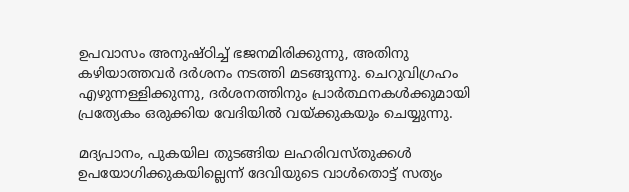ഉപവാസം അനുഷ്ഠിച്ച് ഭജനമിരിക്കുന്നു, അതിനു കഴിയാത്തവര്‍ ദര്‍ശനം നടത്തി മടങ്ങുന്നു. ചെറുവിഗ്രഹം എഴുന്നള്ളിക്കുന്നു, ദര്‍ശനത്തിനും പ്രാര്‍ത്ഥനകള്‍ക്കുമായി പ്രത്യേകം ഒരുക്കിയ വേദിയില്‍ വയ്‌ക്കുകയും ചെയ്യുന്നു.

മദ്യപാനം, പുകയില തുടങ്ങിയ ലഹരിവസ്തുക്കള്‍ ഉപയോഗിക്കുകയില്ലെന്ന് ദേവിയുടെ വാള്‍തൊട്ട് സത്യം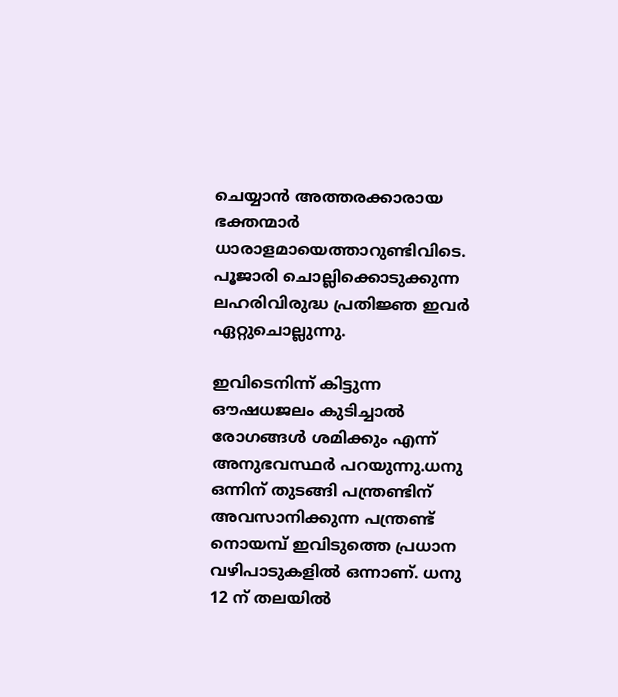ചെയ്യാന്‍ അത്തരക്കാരായ ഭക്തന്മാര്‍ ധാരാളമായെത്താറുണ്ടിവിടെ. പൂജാരി ചൊല്ലിക്കൊടുക്കുന്ന ലഹരിവിരുദ്ധ പ്രതിജ്ഞ ഇവര്‍ ഏറ്റുചൊല്ലുന്നു.

ഇവിടെനിന്ന് കിട്ടുന്ന ഔഷധജലം കുടിച്ചാല്‍ രോഗങ്ങള്‍ ശമിക്കും എന്ന് അനുഭവസ്ഥര്‍ പറയുന്നു.ധനു ഒന്നിന് തുടങ്ങി പന്ത്രണ്ടിന് അവസാനിക്കുന്ന പന്ത്രണ്ട് നൊയമ്പ് ഇവിടുത്തെ പ്രധാന വഴിപാടുകളില്‍ ഒന്നാണ്. ധനു 12 ന് തലയില്‍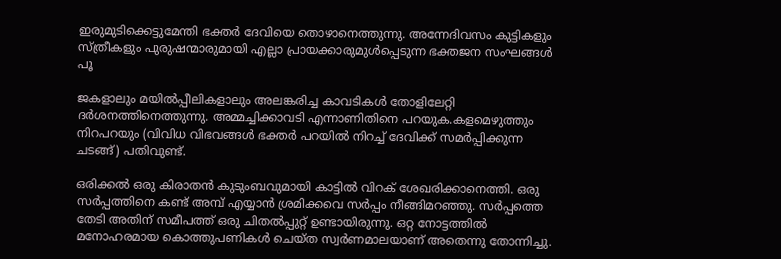ഇരുമുടിക്കെട്ടുമേന്തി ഭക്തര്‍ ദേവിയെ തൊഴാനെത്തുന്നു. അന്നേദിവസം കുട്ടികളും സ്ത്രീകളും പുരുഷന്മാരുമായി എല്ലാ പ്രായക്കാരുമുള്‍പ്പെടുന്ന ഭക്തജന സംഘങ്ങള്‍ പൂ

ജകളാലും മയില്‍പ്പീലികളാലും അലങ്കരിച്ച കാവടികള്‍ തോളിലേറ്റി ദര്‍ശനത്തിനെത്തുന്നു. അമ്മച്ചിക്കാവടി എന്നാണിതിനെ പറയുക.കളമെഴുത്തും നിറപറയും (വിവിധ വിഭവങ്ങള്‍ ഭക്തര്‍ പറയില്‍ നിറച്ച് ദേവിക്ക് സമര്‍പ്പിക്കുന്ന ചടങ്ങ്) പതിവുണ്ട്.

ഒരിക്കല്‍ ഒരു കിരാതന്‍ കുടുംബവുമായി കാട്ടില്‍ വിറക് ശേഖരിക്കാനെത്തി. ഒരു സര്‍പ്പത്തിനെ കണ്ട് അമ്പ് എയ്യാന്‍ ശ്രമിക്കവെ സര്‍പ്പം നീങ്ങിമറഞ്ഞു. സര്‍പ്പത്തെ തേടി അതിന് സമീപത്ത് ഒരു ചിതല്‍പ്പുറ്റ് ഉണ്ടായിരുന്നു. ഒറ്റ നോട്ടത്തില്‍ മനോഹരമായ കൊത്തുപണികള്‍ ചെയ്ത സ്വര്‍ണമാലയാണ് അതെന്നു തോന്നിച്ചു.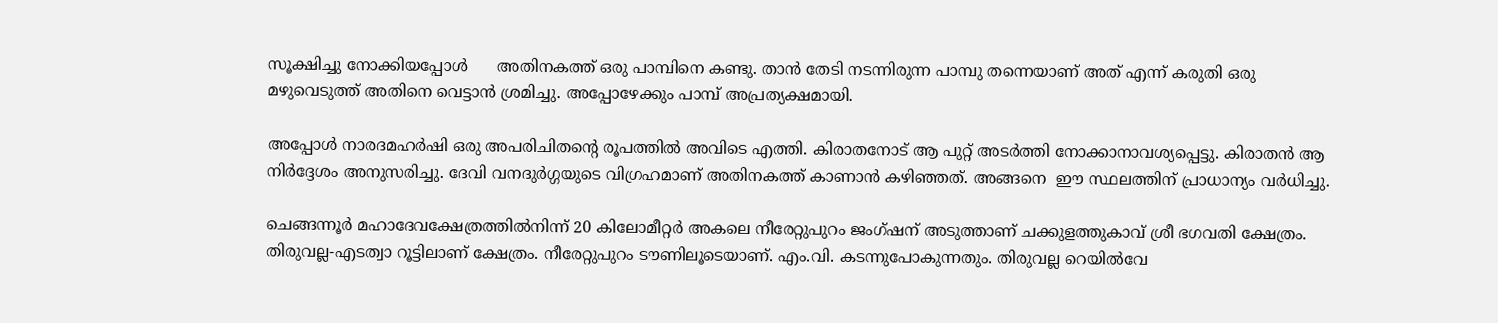സൂക്ഷിച്ചു നോക്കിയപ്പോള്‍      അതിനകത്ത് ഒരു പാമ്പിനെ കണ്ടു. താന്‍ തേടി നടന്നിരുന്ന പാമ്പു തന്നെയാണ് അത് എന്ന് കരുതി ഒരു മഴുവെടുത്ത് അതിനെ വെട്ടാന്‍ ശ്രമിച്ചു. അപ്പോഴേക്കും പാമ്പ് അപ്രത്യക്ഷമായി.

അപ്പോള്‍ നാരദമഹര്‍ഷി ഒരു അപരിചിതന്റെ രൂപത്തില്‍ അവിടെ എത്തി. കിരാതനോട് ആ പുറ്റ് അടര്‍ത്തി നോക്കാനാവശ്യപ്പെട്ടു. കിരാതന്‍ ആ നിര്‍ദ്ദേശം അനുസരിച്ചു. ദേവി വനദുര്‍ഗ്ഗയുടെ വിഗ്രഹമാണ് അതിനകത്ത് കാണാന്‍ കഴിഞ്ഞത്. അങ്ങനെ  ഈ സ്ഥലത്തിന് പ്രാധാന്യം വര്‍ധിച്ചു.

ചെങ്ങന്നൂര്‍ മഹാദേവക്ഷേത്രത്തില്‍നിന്ന് 20 കിലോമീറ്റര്‍ അകലെ നീരേറ്റുപുറം ജംഗ്ഷന് അടുത്താണ് ചക്കുളത്തുകാവ് ശ്രീ ഭഗവതി ക്ഷേത്രം. തിരുവല്ല-എടത്വാ റൂട്ടിലാണ് ക്ഷേത്രം. നീരേറ്റുപുറം ടൗണിലൂടെയാണ്. എം.വി. കടന്നുപോകുന്നതും. തിരുവല്ല റെയില്‍വേ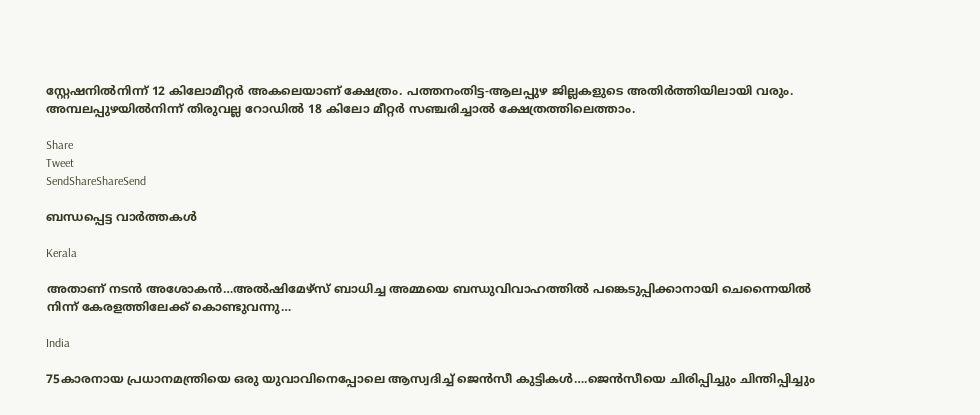സ്റ്റേഷനില്‍നിന്ന് 12 കിലോമീറ്റര്‍ അകലെയാണ് ക്ഷേത്രം. പത്തനംതിട്ട-ആലപ്പുഴ ജില്ലകളുടെ അതിര്‍ത്തിയിലായി വരും. അമ്പലപ്പുഴയില്‍നിന്ന് തിരുവല്ല റോഡില്‍ 18 കിലോ മീറ്റര്‍ സഞ്ചരിച്ചാല്‍ ക്ഷേത്രത്തിലെത്താം.

Share
Tweet
SendShareShareSend

ബന്ധപ്പെട്ട വാര്‍ത്തകള്‍

Kerala

അതാണ് നടന്‍ അശോകന്‍…അൽഷിമേഴ്‌സ് ബാധിച്ച അമ്മയെ ബന്ധുവിവാഹത്തിൽ പങ്കെടുപ്പിക്കാനായി ചെന്നൈയിൽ നിന്ന് കേരളത്തിലേക്ക് കൊണ്ടുവന്നു…

India

75കാരനായ പ്രധാനമന്ത്രിയെ ഒരു യുവാവിനെപ്പോലെ ആസ്വദിച്ച് ജെന്‍സീ കുട്ടികള്‍….ജെന്‍സീയെ ചിരിപ്പിച്ചും ചിന്തിപ്പിച്ചും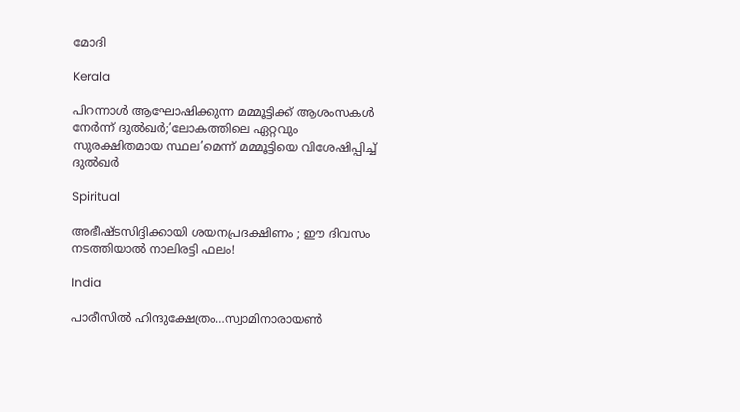മോദി

Kerala

പിറന്നാൾ ആഘോഷിക്കുന്ന മമ്മൂട്ടിക്ക് ആശംസകൾ നേർന്ന് ദുൽഖർ;’ലോകത്തിലെ ഏറ്റവും സുരക്ഷിതമായ സ്ഥല’മെന്ന് മമ്മൂട്ടിയെ വിശേഷിപ്പിച്ച് ദുല്‍ഖര്‍

Spiritual

അഭീഷ്ടസിദ്ദിക്കായി ശയനപ്രദക്ഷിണം ; ഈ ദിവസം നടത്തിയാൽ നാലിരട്ടി ഫലം!

India

പാരീസില്‍ ഹിന്ദുക്ഷേത്രം…സ്വാമിനാരായണ്‍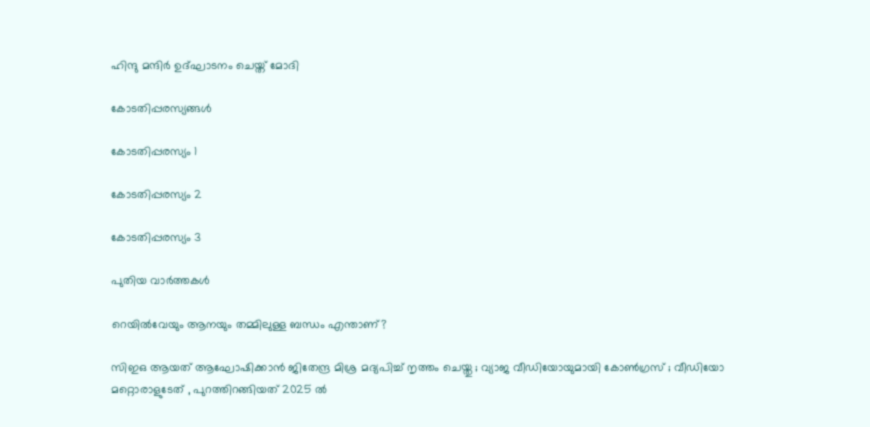ഹിന്ദു മന്ദിര്‍ ഉദ്ഘാടനം ചെയ്ത് മോദി

കോടതിപ്പരസ്യങ്ങള്‍

കോടതിപ്പരസ്യം 1

കോടതിപ്പരസ്യം 2

കോടതിപ്പരസ്യം 3

പുതിയ വാര്‍ത്തകള്‍

റെയിൽവേയും ആനയും തമ്മിലുള്ള ബന്ധം എന്താണ്?

സിഇഒ ആയത് ആഘോഷിക്കാൻ ജിതേന്ദ്ര മിശ്ര മദ്യപിച്ച് നൃത്തം ചെയ്തു ; വ്യാജ വീഡിയോയുമായി കോൺഗ്രസ് ; വീഡിയോ മറ്റൊരാളുടേത് , പുറത്തിറങ്ങിയത് 2025 ൽ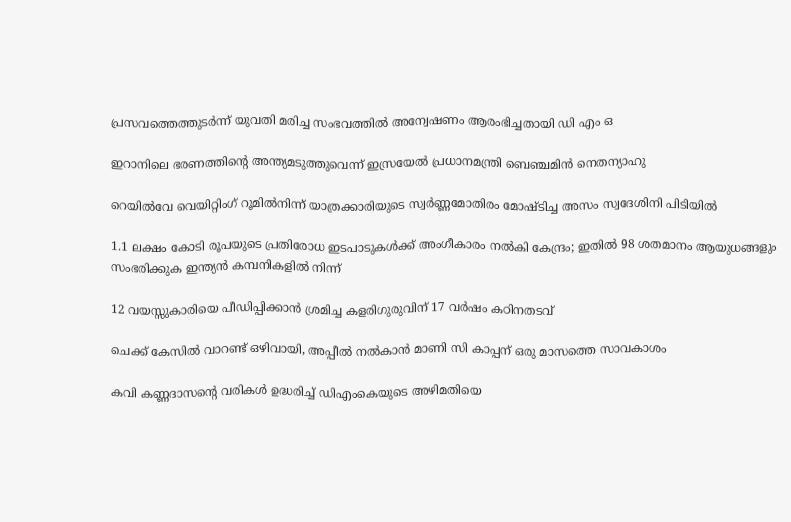പ്രസവത്തെത്തുടര്‍ന്ന് യുവതി മരിച്ച സംഭവത്തില്‍ അന്വേഷണം ആരംഭിച്ചതായി ഡി എം ഒ

ഇറാനിലെ ഭരണത്തിന്റെ അന്ത്യമടുത്തുവെന്ന് ഇസ്രയേല്‍ പ്രധാനമന്ത്രി ബെഞ്ചമിന്‍ നെതന്യാഹു

റെയില്‍വേ വെയിറ്റിംഗ് റൂമില്‍നിന്ന് യാത്രക്കാരിയുടെ സ്വര്‍ണ്ണമോതിരം മോഷ്ടിച്ച അസം സ്വദേശിനി പിടിയില്‍

1.1 ലക്ഷം കോടി രൂപയുടെ പ്രതിരോധ ഇടപാടുകൾക്ക് അംഗീകാരം നൽകി കേന്ദ്രം; ഇതില്‍ 98 ശതമാനം ആയുധങ്ങളും സംഭരിക്കുക ഇന്ത്യന്‍ കമ്പനികളില്‍ നിന്ന്

12 വയസ്സുകാരിയെ പീഡിപ്പിക്കാന്‍ ശ്രമിച്ച കളരിഗുരുവിന് 17 വര്‍ഷം കഠിനതടവ്

ചെക്ക് കേസില്‍ വാറണ്ട് ഒഴിവായി, അപ്പീല്‍ നല്‍കാന്‍ മാണി സി കാപ്പന് ഒരു മാസത്തെ സാവകാശം

കവി കണ്ണദാസന്റെ വരികള്‍ ഉദ്ധരിച്ച് ഡിഎംകെയുടെ അഴിമതിയെ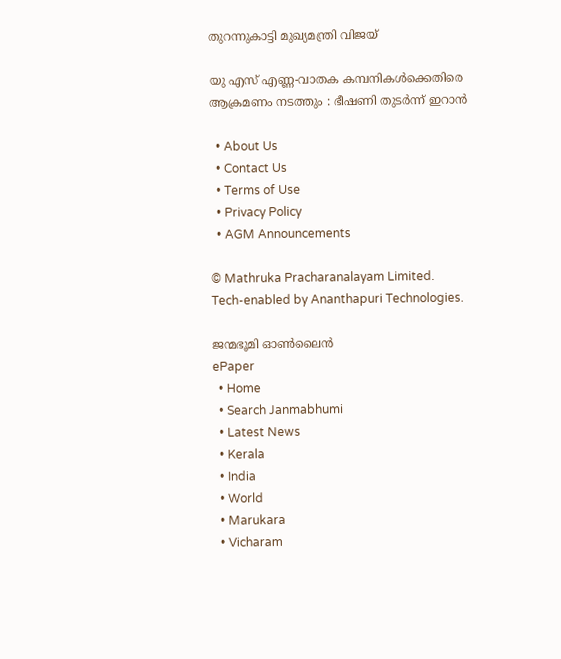തുറന്നുകാട്ടി മുഖ്യമന്ത്രി വിജയ്

യു എസ് എണ്ണ-വാതക കമ്പനികള്‍ക്കെതിരെ ആക്രമണം നടത്തും : ഭീഷണി തുടർന്ന് ഇറാൻ

  • About Us
  • Contact Us
  • Terms of Use
  • Privacy Policy
  • AGM Announcements

© Mathruka Pracharanalayam Limited.
Tech-enabled by Ananthapuri Technologies.

ജന്മഭൂമി ഓണ്‍ലൈന്‍
ePaper
  • Home
  • Search Janmabhumi
  • Latest News
  • Kerala
  • India
  • World
  • Marukara
  • Vicharam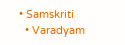• Samskriti
  • Varadyam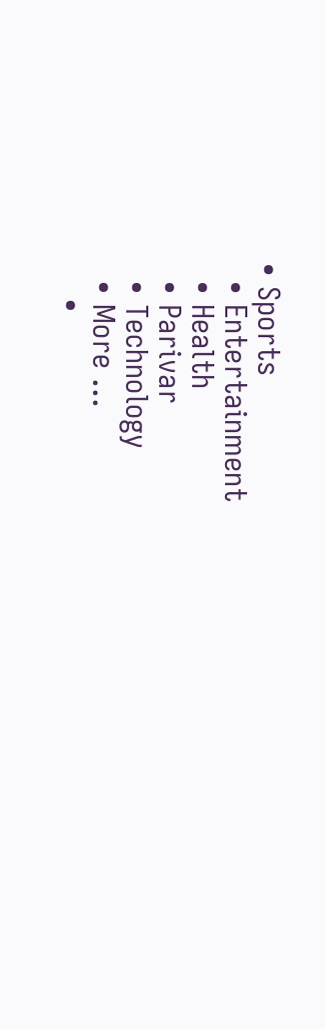• Sports
  • Entertainment
  • Health
  • Parivar
  • Technology
  • More …
    •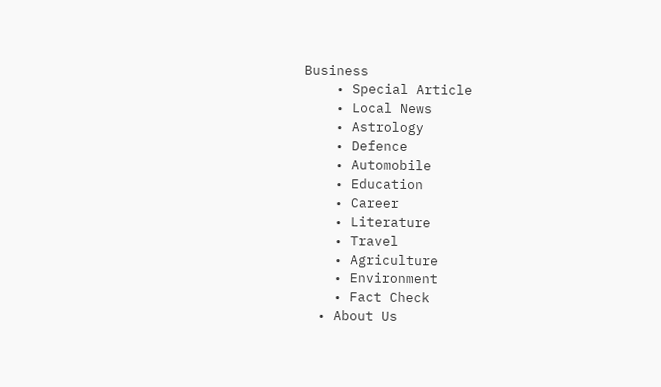Business
    • Special Article
    • Local News
    • Astrology
    • Defence
    • Automobile
    • Education
    • Career
    • Literature
    • Travel
    • Agriculture
    • Environment
    • Fact Check
  • About Us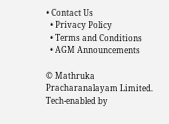• Contact Us
  • Privacy Policy
  • Terms and Conditions
  • AGM Announcements

© Mathruka Pracharanalayam Limited.
Tech-enabled by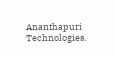Ananthapuri Technologies.